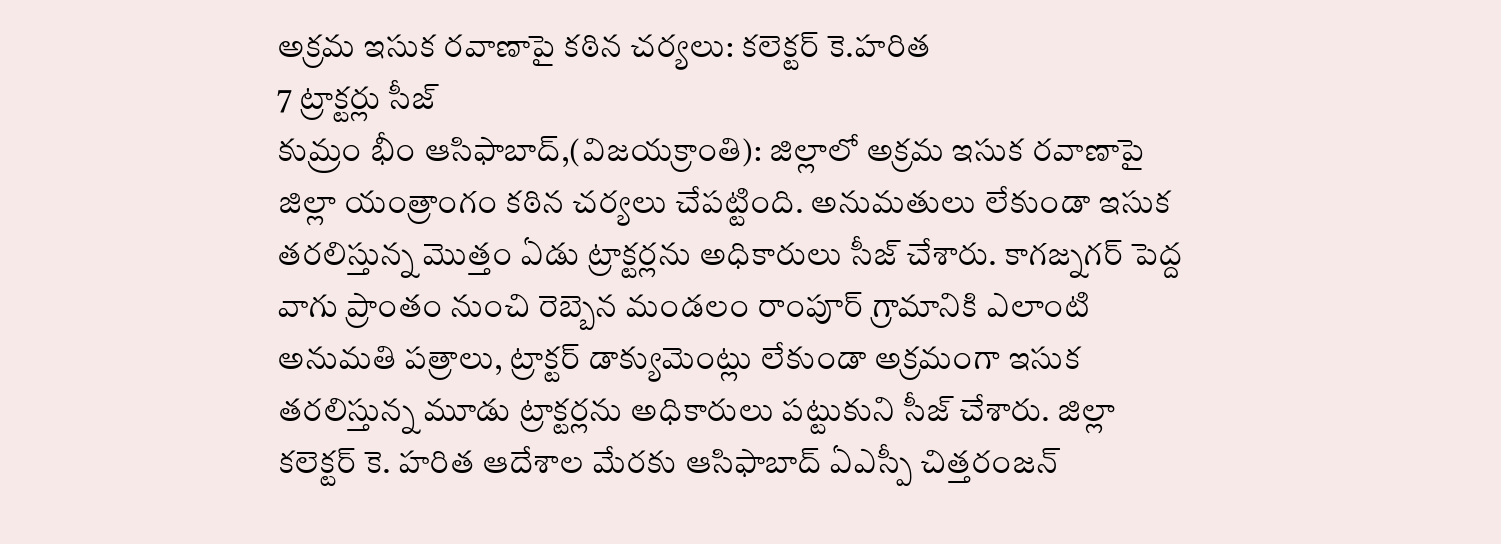అక్రమ ఇసుక రవాణాపై కఠిన చర్యలు: కలెక్టర్ కె.హరిత
7 ట్రాక్టర్లు సీజ్
కుమ్రం భీం ఆసిఫాబాద్,(విజయక్రాంతి): జిల్లాలో అక్రమ ఇసుక రవాణాపై జిల్లా యంత్రాంగం కఠిన చర్యలు చేపట్టింది. అనుమతులు లేకుండా ఇసుక తరలిస్తున్న మొత్తం ఏడు ట్రాక్టర్లను అధికారులు సీజ్ చేశారు. కాగజ్నగర్ పెద్ద వాగు ప్రాంతం నుంచి రెబ్బెన మండలం రాంపూర్ గ్రామానికి ఎలాంటి అనుమతి పత్రాలు, ట్రాక్టర్ డాక్యుమెంట్లు లేకుండా అక్రమంగా ఇసుక తరలిస్తున్న మూడు ట్రాక్టర్లను అధికారులు పట్టుకుని సీజ్ చేశారు. జిల్లా కలెక్టర్ కె. హరిత ఆదేశాల మేరకు ఆసిఫాబాద్ ఏఎస్పీ చిత్తరంజన్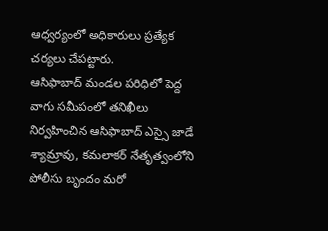ఆధ్వర్యంలో అధికారులు ప్రత్యేక చర్యలు చేపట్టారు.
ఆసిఫాబాద్ మండల పరిధిలో పెద్ద వాగు సమీపంలో తనిఖీలు నిర్వహించిన ఆసిఫాబాద్ ఎస్సై జాడే శ్యామ్రావు, కమలాకర్ నేతృత్వంలోని పోలీసు బృందం మరో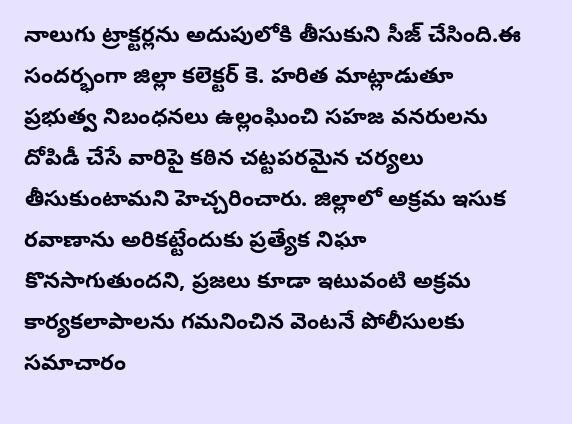నాలుగు ట్రాక్టర్లను అదుపులోకి తీసుకుని సీజ్ చేసింది.ఈ సందర్భంగా జిల్లా కలెక్టర్ కె. హరిత మాట్లాడుతూ ప్రభుత్వ నిబంధనలు ఉల్లంఘించి సహజ వనరులను దోపిడీ చేసే వారిపై కఠిన చట్టపరమైన చర్యలు తీసుకుంటామని హెచ్చరించారు. జిల్లాలో అక్రమ ఇసుక రవాణాను అరికట్టేందుకు ప్రత్యేక నిఘా కొనసాగుతుందని, ప్రజలు కూడా ఇటువంటి అక్రమ కార్యకలాపాలను గమనించిన వెంటనే పోలీసులకు సమాచారం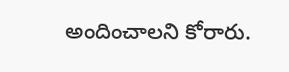అందించాలని కోరారు.